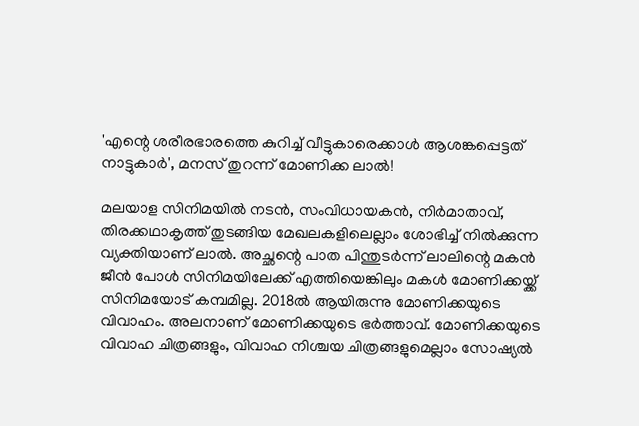'എന്റെ ശരീരഭാരത്തെ കുറിച്ച് വീട്ടുകാരെക്കാൾ ആശങ്കപ്പെട്ടത് നാട്ടുകാർ', മനസ് തുറന്ന് മോണിക്ക ലാൽ!

മലയാള സിനിമയിൽ നടൻ, സംവിധായകൻ, നിർമാതാവ്, തിരക്കഥാകൃത്ത് തുടങ്ങിയ മേഖലകളിലെല്ലാം ശോഭിച്ച് നിൽക്കുന്ന വ്യക്തിയാണ് ലാൽ. അച്ഛന്റെ പാത പിന്തുടർന്ന് ലാലിന്റെ മകൻ ജീൻ പോൾ സിനിമയിലേക്ക് എത്തിയെങ്കിലും മകൾ മോണിക്കയ്ക്ക് സിനിമയോട് കമ്പമില്ല. 2018ൽ ആയിരുന്നു മോണിക്കയുടെ വിവാഹം. അലനാണ് മോണിക്കയുടെ ഭർത്താവ്. മോണിക്കയുടെ വിവാഹ ചിത്രങ്ങളും, വിവാഹ നിശ്ചയ ചിത്രങ്ങളുമെല്ലാം സോഷ്യൽ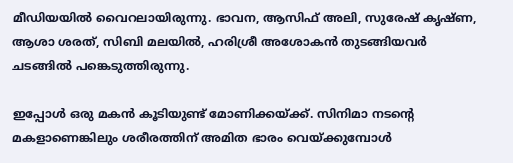മീഡിയയിൽ വൈറലായിരുന്നു. ഭാവന, ആസിഫ് അലി, സുരേഷ് കൃഷ്ണ, ആശാ ശരത്, സിബി മലയിൽ, ഹരിശ്രീ അശോകൻ തുടങ്ങിയവർ ചടങ്ങിൽ പങ്കെടുത്തിരുന്നു.

ഇപ്പോൾ ഒരു മകൻ കൂടിയുണ്ട് മോണിക്കയ്ക്ക്. സിനിമാ നടന്റെ മകളാണെങ്കിലും ശരീരത്തിന് അമിത ഭാരം വെയ്ക്കുമ്പോൾ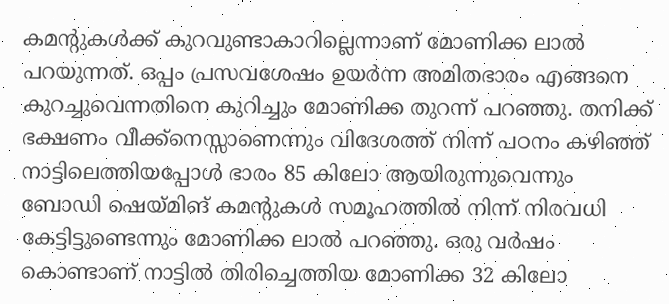കമന്റുകൾക്ക് കുറവുണ്ടാകാറില്ലെന്നാണ് മോണിക്ക ലാൽ പറയുന്നത്. ഒപ്പം പ്രസവശേഷം ഉയർന്ന അമിതഭാരം എങ്ങനെ കുറച്ചുവെന്നതിനെ കുറിച്ചും മോണിക്ക തുറന്ന് പറഞ്ഞു. തനിക്ക് ഭക്ഷണം വീക്ക്നെസ്സാണെന്നും വിദേശത്ത് നിന്ന് പഠനം കഴിഞ്ഞ് നാട്ടിലെത്തിയപ്പോൾ ഭാരം 85 കിലോ ആയിരുന്നുവെന്നും ബോഡി ഷെയ്മിങ് കമന്റുകൾ സമൂഹത്തിൽ നിന്ന് നിരവധി കേട്ടിട്ടുണ്ടെന്നും മോണിക്ക ലാൽ പറഞ്ഞു. ഒരു വർഷം കൊണ്ടാണ് നാട്ടിൽ തിരിച്ചെത്തിയ മോണിക്ക 32 കിലോ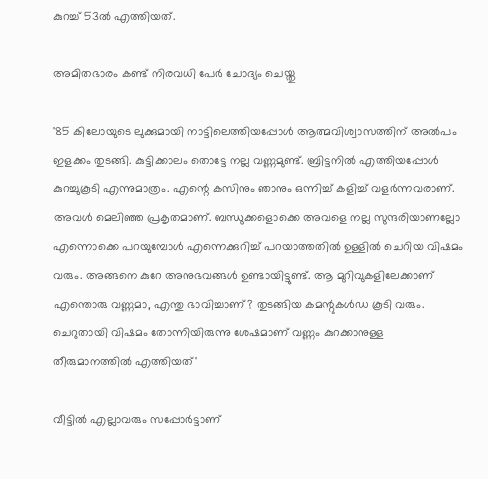കുറച്ച് 53ൽ എത്തിയത്.

അമിതഭാരം കണ്ട് നിരവധി പേർ ചോദ്യം ചെയ്തു

'85 കിലോയുടെ ലുക്കുമായി നാട്ടിലെത്തിയപ്പോൾ ആത്മവിശ്വാസത്തിന് അൽപം ഇളക്കം തുടങ്ങി. കുട്ടിക്കാലം തൊട്ടേ നല്ല വണ്ണമുണ്ട്. ബ്രിട്ടനിൽ എത്തിയപ്പോൾ കുറച്ചുകൂടി എന്നുമാത്രം. എന്റെ കസിനും ഞാനും ഒന്നിച്ച് കളിച്ച് വളർന്നവരാണ്. അവൾ മെലിഞ്ഞ പ്രകൃതമാണ്. ബന്ധുക്കളൊക്കെ അവളെ നല്ല സുന്ദരിയാണല്ലോ എന്നൊക്കെ പറയുമ്പോൾ എന്നെക്കുറിച്ച് പറയാത്തതിൽ ഉള്ളിൽ ചെറിയ വിഷമം വരും. അങ്ങനെ കുറേ അനുഭവങ്ങൾ ഉണ്ടായിട്ടുണ്ട്. ആ മുറിവുകളിലേക്കാണ് എന്തൊരു വണ്ണമാ, എന്തു ഭാവിച്ചാണ്? തുടങ്ങിയ കമന്റുകൾഡ കൂടി വരും. ചെറുതായി വിഷമം തോന്നിയിരുന്നു ശേഷമാണ് വണ്ണം കുറക്കാനുള്ള തീരുമാനത്തിൽ‌ എത്തിയത്'

വീട്ടിൽ എല്ലാവരും സപ്പോർട്ടാണ്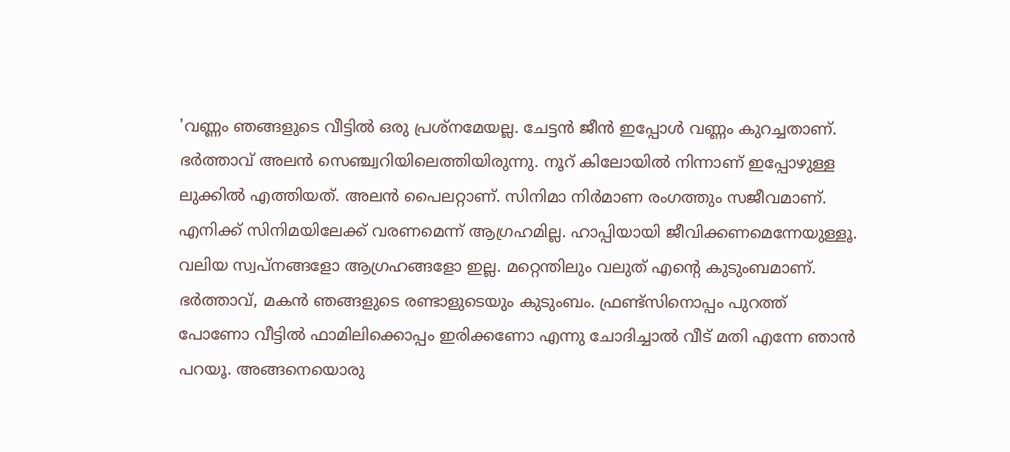'വണ്ണം ഞങ്ങളുടെ വീട്ടിൽ ഒരു പ്രശ്നമേയല്ല. ചേട്ടൻ ജീൻ ഇപ്പോൾ വണ്ണം കുറച്ചതാണ്. ഭർത്താവ് അലൻ സെഞ്ച്വറിയിലെത്തിയിരുന്നു. നൂറ് കിലോയിൽ നിന്നാണ് ഇപ്പോഴുള്ള ലുക്കിൽ എത്തിയത്. അലൻ പൈലറ്റാണ്. സിനിമാ നിർമാണ രംഗത്തും സജീവമാണ്. എനിക്ക് സിനിമയിലേക്ക് വരണമെന്ന് ആഗ്രഹമില്ല. ഹാപ്പിയായി ജീവിക്കണമെന്നേയുള്ളൂ. വലിയ സ്വപ്നങ്ങളോ ആഗ്രഹങ്ങളോ ഇല്ല. മറ്റെന്തിലും വലുത് എന്റെ കുടുംബമാണ്. ഭർത്താവ്, മകൻ ഞങ്ങളുടെ രണ്ടാളുടെയും കുടുംബം. ഫ്രണ്ട്സിനൊപ്പം പുറത്ത് പോണോ വീട്ടിൽ ഫാമിലിക്കൊപ്പം ഇരിക്കണോ എന്നു ചോദിച്ചാൽ വീട് മതി എന്നേ ഞാൻ പറയൂ. അങ്ങനെയൊരു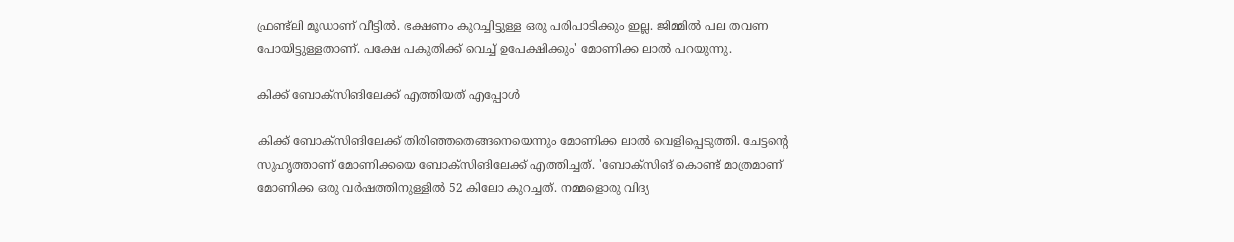ഫ്രണ്ട്‌ലി മൂഡാണ് വീട്ടിൽ. ഭക്ഷണം കുറച്ചിട്ടുള്ള ഒരു പരിപാടിക്കും ഇല്ല. ജിമ്മിൽ പല തവണ പോയിട്ടുള്ളതാണ്. പക്ഷേ പകുതിക്ക് വെച്ച് ഉപേക്ഷിക്കും' മോണിക്ക ലാൽ പറയുന്നു.

കിക്ക് ബോക്സിങിലേക്ക് എത്തിയത് എപ്പോൾ

കിക്ക് ബോക്സിങിലേക്ക് തിരിഞ്ഞതെങ്ങനെയെന്നും മോണിക്ക ലാൽ വെളിപ്പെടുത്തി. ചേട്ടന്റെ സുഹൃത്താണ് മോണിക്കയെ ബോക്സിങിലേക്ക് എത്തിച്ചത്. 'ബോക്സിങ് കൊണ്ട് മാത്രമാണ് മോണിക്ക ഒരു വർഷത്തിനുള്ളിൽ 52 കിലോ കുറച്ചത്. നമ്മളൊരു വിദ്യ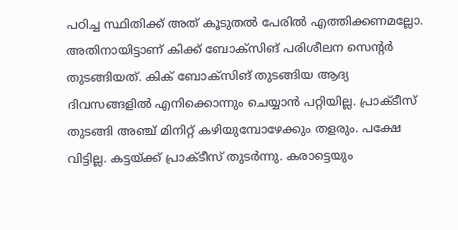പഠിച്ച സ്ഥിതിക്ക് അത് കൂടുതൽ പേരിൽ എത്തിക്കണമല്ലോ. അതിനായിട്ടാണ് കിക്ക് ബോക്സിങ് പരിശീലന സെന്റർ തുടങ്ങിയത്. കിക് ബോക്സിങ് തുടങ്ങിയ ആദ്യ ദിവസങ്ങളിൽ എനിക്കൊന്നും ചെയ്യാൻ പറ്റിയില്ല. പ്രാക്ടീസ് തുടങ്ങി അഞ്ച് മിനിറ്റ് കഴിയുമ്പോഴേക്കും തളരും. പക്ഷേ വിട്ടില്ല. കട്ടയ്ക്ക് പ്രാക്ടീസ് തുടർന്നു. കരാട്ടെയും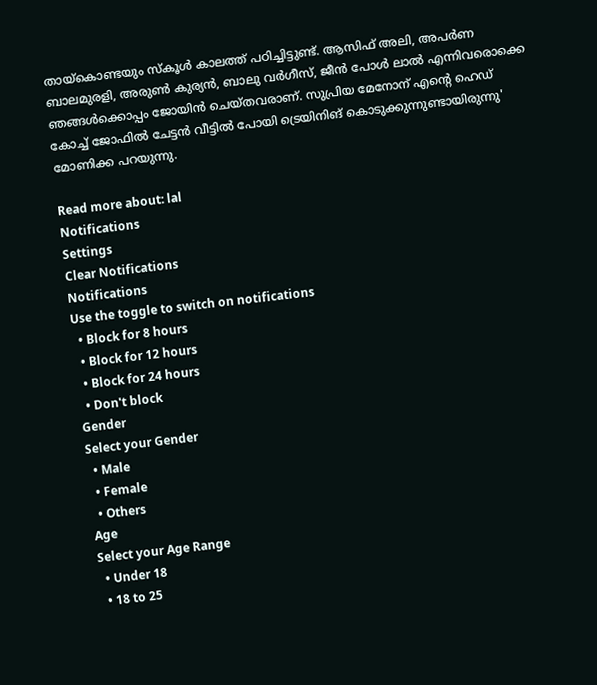തായ്കൊണ്ടയും സ്കൂൾ കാലത്ത് പഠിച്ചിട്ടുണ്ട്. ആസിഫ് അലി, അപർണ ബാലമുരളി, അരുൺ കുര്യൻ, ബാലു വർഗീസ്, ജീൻ പോൾ ലാൽ എന്നിവരൊക്കെ ഞങ്ങൾക്കൊപ്പം ജോയിൻ ചെയ്തവരാണ്. സുപ്രിയ മേനോന് എന്റെ ഹെഡ് കോച്ച് ജോഫിൽ ചേട്ടൻ‌ വീട്ടിൽ പോയി ട്രെയിനിങ് കൊടുക്കുന്നുണ്ടായിരുന്നു' മോണിക്ക പറയുന്നു.

Read more about: lal
Notifications
Settings
Clear Notifications
Notifications
Use the toggle to switch on notifications
  • Block for 8 hours
  • Block for 12 hours
  • Block for 24 hours
  • Don't block
Gender
Select your Gender
  • Male
  • Female
  • Others
Age
Select your Age Range
  • Under 18
  • 18 to 25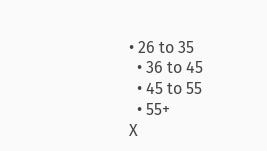• 26 to 35
  • 36 to 45
  • 45 to 55
  • 55+
X